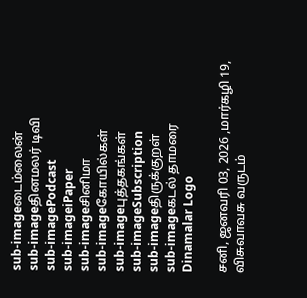sub-imageடைம்லைன்
sub-imageதினமலர் டிவி
sub-imagePodcast
sub-imageiPaper
sub-imageசினிமா
sub-imageகோயில்கள்
sub-imageபுத்தகங்கள்
sub-imageSubscription
sub-imageதிருக்குறள்
sub-imageகடல் தாமரை
Dinamalar Logo

சனி, ஜனவரி 03, 2026 ,மார்கழி 19, விசுவாவசு வருடம்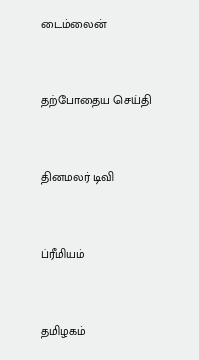டைம்லைன்


தற்போதைய செய்தி


தினமலர் டிவி


ப்ரீமியம்


தமிழகம்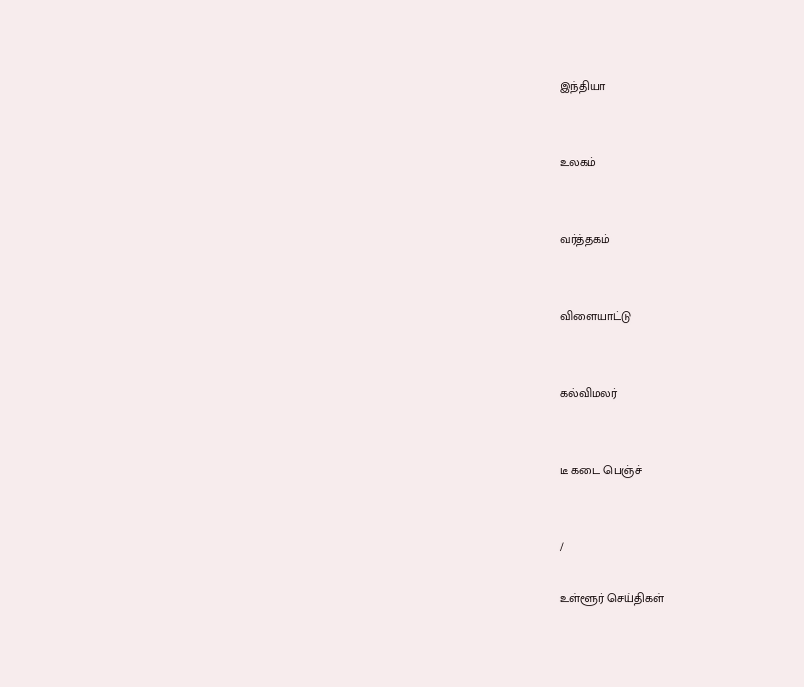இந்தியா


உலகம்


வர்த்தகம்


விளையாட்டு


கல்விமலர்


டீ கடை பெஞ்ச்


/

உள்ளூர் செய்திகள்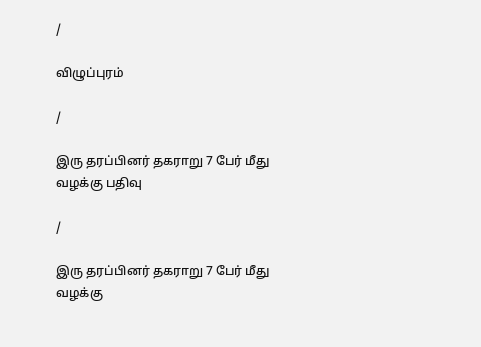/

விழுப்புரம்

/

இரு தரப்பினர் தகராறு 7 பேர் மீது வழக்கு பதிவு

/

இரு தரப்பினர் தகராறு 7 பேர் மீது வழக்கு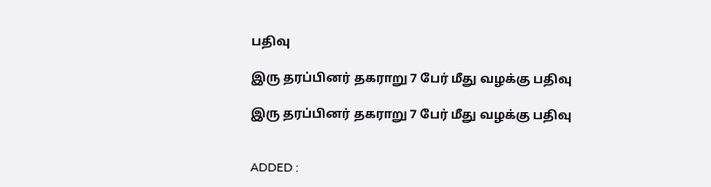பதிவு

இரு தரப்பினர் தகராறு 7 பேர் மீது வழக்கு பதிவு

இரு தரப்பினர் தகராறு 7 பேர் மீது வழக்கு பதிவு


ADDED :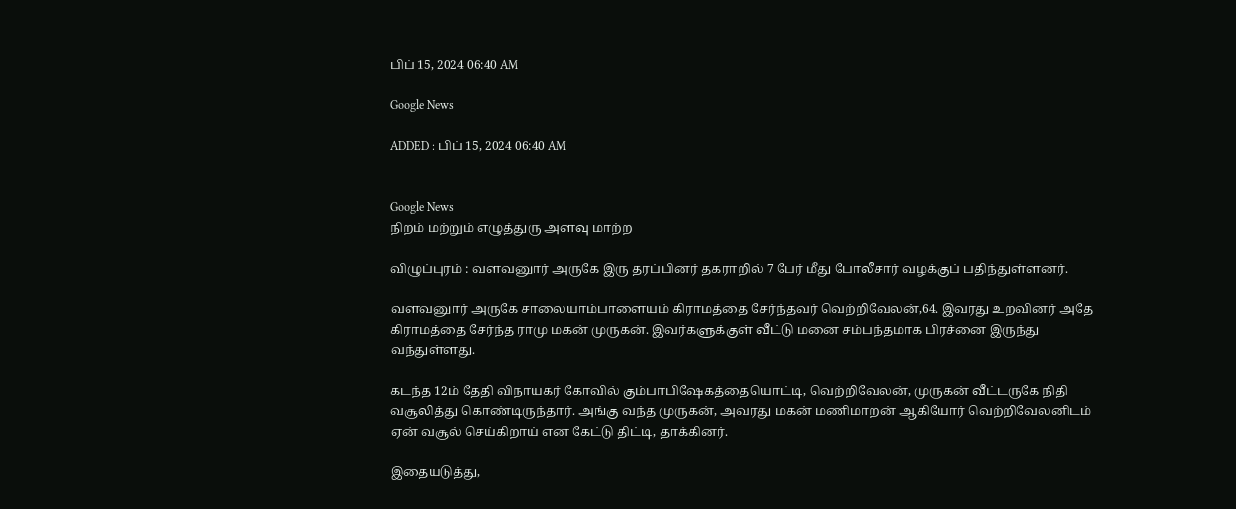பிப் 15, 2024 06:40 AM

Google News

ADDED : பிப் 15, 2024 06:40 AM


Google News
நிறம் மற்றும் எழுத்துரு அளவு மாற்ற

விழுப்புரம் : வளவனுார் அருகே இரு தரப்பினர் தகராறில் 7 பேர் மீது போலீசார் வழக்குப் பதிந்துள்ளனர்.

வளவனுார் அருகே சாலையாம்பாளையம் கிராமத்தை சேர்ந்தவர் வெற்றிவேலன்,64. இவரது உறவினர் அதே கிராமத்தை சேர்ந்த ராமு மகன் முருகன். இவர்களுக்குள் வீட்டு மனை சம்பந்தமாக பிரச்னை இருந்து வந்துள்ளது.

கடந்த 12ம் தேதி விநாயகர் கோவில் கும்பாபிஷேகத்தையொட்டி, வெற்றிவேலன், முருகன் வீட்டருகே நிதி வசூலித்து கொண்டிருந்தார். அங்கு வந்த முருகன், அவரது மகன் மணிமாறன் ஆகியோர் வெற்றிவேலனிடம் ஏன் வசூல் செய்கிறாய் என கேட்டு திட்டி, தாக்கினர்.

இதையடுத்து,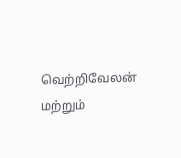வெற்றிவேலன் மற்றும்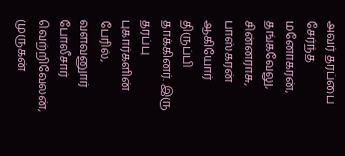அவர் தரப்பை சேர்ந்த மனோகரன், தங்கவேலு, சின்னராசு, பாஸ்கரன் ஆகியோர் திருப்பி தாக்கினர். இரு தரப்பு புகார்களின் பேரில், வளவனுார் போலீசார் வெற்றிவேலன், முருகன்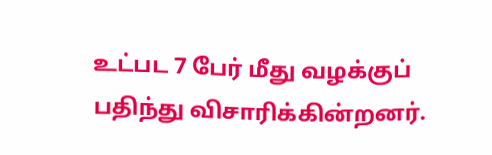உட்பட 7 பேர் மீது வழக்குப் பதிந்து விசாரிக்கின்றனர்.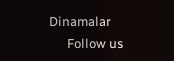Dinamalar
      Follow us